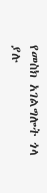የመስክ አገልግሎት ጎላ ያሉ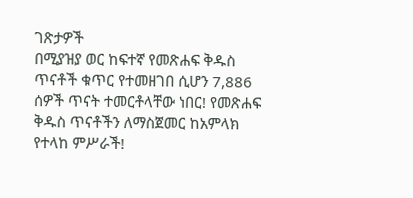ገጽታዎች
በሚያዝያ ወር ከፍተኛ የመጽሐፍ ቅዱስ ጥናቶች ቁጥር የተመዘገበ ሲሆን 7,886 ሰዎች ጥናት ተመርቶላቸው ነበር! የመጽሐፍ ቅዱስ ጥናቶችን ለማስጀመር ከአምላክ የተላከ ምሥራች!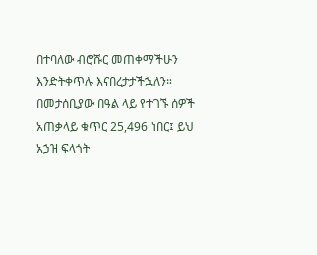በተባለው ብሮሹር መጠቀማችሁን እንድትቀጥሉ እናበረታታችኋለን። በመታሰቢያው በዓል ላይ የተገኙ ሰዎች አጠቃላይ ቁጥር 25,496 ነበር፤ ይህ አኃዝ ፍላጎት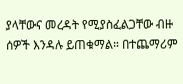ያላቸውና መረዳት የሚያስፈልጋቸው ብዙ ሰዎች እንዳሉ ይጠቁማል። በተጨማሪም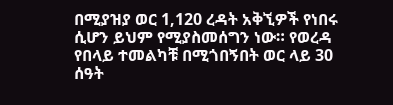በሚያዝያ ወር 1,120 ረዳት አቅኚዎች የነበሩ ሲሆን ይህም የሚያስመሰግን ነው። የወረዳ የበላይ ተመልካቹ በሚጎበኝበት ወር ላይ 30 ሰዓት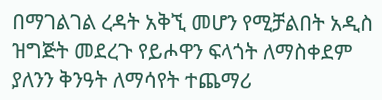በማገልገል ረዳት አቅኚ መሆን የሚቻልበት አዲስ ዝግጅት መደረጉ የይሖዋን ፍላጎት ለማስቀደም ያለንን ቅንዓት ለማሳየት ተጨማሪ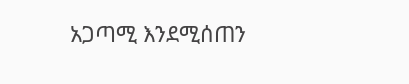አጋጣሚ እንደሚሰጠን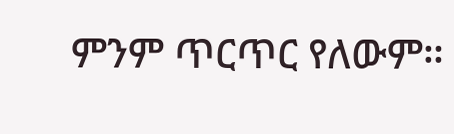ምንም ጥርጥር የለውም።